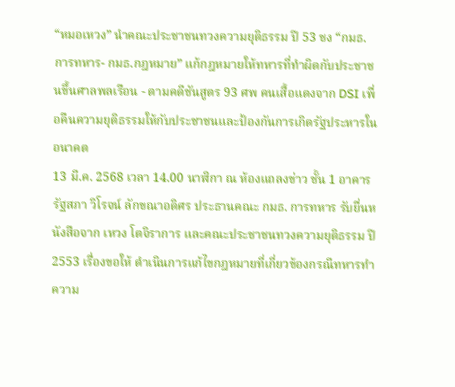“หมอเหวง” นำคณะประชาชนทวงความยุติธรรม ปี 53 ชง “กมธ. การทหาร- กมธ.กฎหมาย” แก้กฎหมายให้ทหารที่ทำผิดกับประชาชนขึ้นศาลพลเรือน - ตามคดีชันสูตร 93 ศพ คนเสื้อแดงจาก DSI เพื่อคืนความยุติธรรมให้กับประชาชนและป้องกันการเกิดรัฐประหารในอนาคต
13 มี.ค. 2568 เวลา 14.00 นาฬิกา ณ ห้องแถลงข่าว ชั้น 1 อาคารรัฐสภา วิโรจน์ ลักขณาอดิศร ประธานคณะ กมธ. การทหาร รับยื่นหนังสือจาก เหวง โตจิราการ และคณะประชาชนทวงความยุติธรรม ปี 2553 เรื่องขอให้ ดำเนินการแก้ไขกฎหมายที่เกี่ยวข้องกรณีทหารทำความ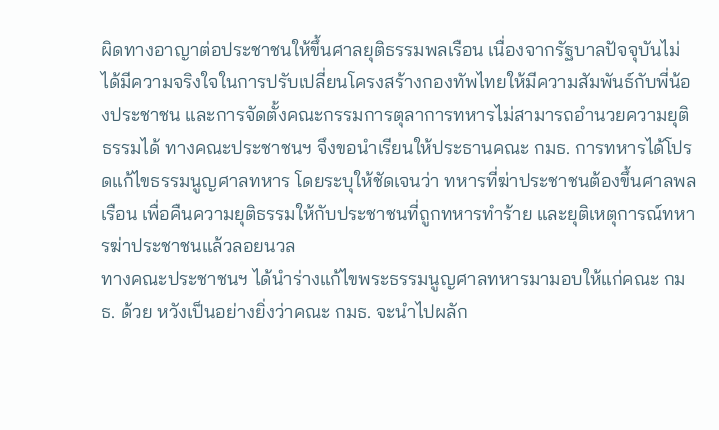ผิดทางอาญาต่อประชาชนให้ขึ้นศาลยุติธรรมพลเรือน เนื่องจากรัฐบาลปัจจุบันไม่ได้มีความจริงใจในการปรับเปลี่ยนโครงสร้างกองทัพไทยให้มีความสัมพันธ์กับพี่น้องประชาชน และการจัดตั้งคณะกรรมการตุลาการทหารไม่สามารถอำนวยความยุติธรรมได้ ทางคณะประชาชนฯ จึงขอนำเรียนให้ประธานคณะ กมธ. การทหารได้โปรดแก้ไขธรรมนูญศาลทหาร โดยระบุให้ชัดเจนว่า ทหารที่ฆ่าประชาชนต้องขึ้นศาลพลเรือน เพื่อคืนความยุติธรรมให้กับประชาชนที่ถูกทหารทำร้าย และยุติเหตุการณ์ทหารฆ่าประชาชนแล้วลอยนวล
ทางคณะประชาชนฯ ได้นำร่างแก้ไขพระธรรมนูญศาลทหารมามอบให้แก่คณะ กมธ. ด้วย หวังเป็นอย่างยิ่งว่าคณะ กมธ. จะนำไปผลัก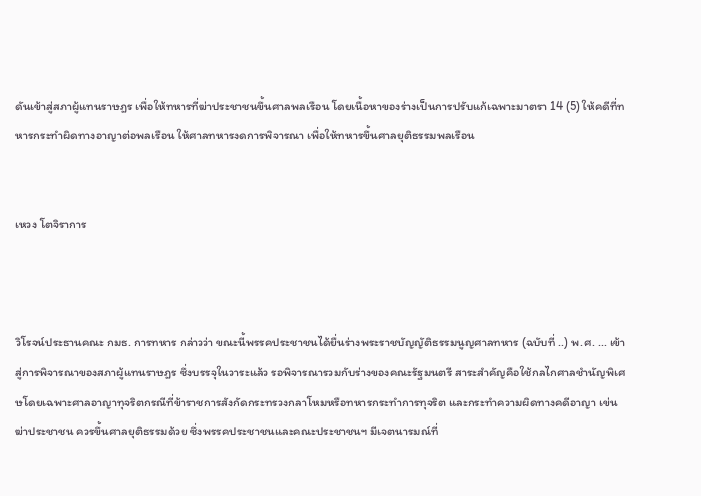ดันเข้าสู่สภาผู้แทนราษฎร เพื่อให้ทหารที่ฆ่าประชาชนขึ้นศาลพลเรือน โดยเนื้อหาของร่างเป็นการปรับแก้เฉพาะมาตรา 14 (5) ให้คดีที่ทหารกระทำผิดทางอาญาต่อพลเรือน ให้ศาลทหารงดการพิจารณา เพื่อให้ทหารขึ้นศาลยุติธรรมพลเรือน


เหวง โตจิราการ



วิโรจน์ประธานคณะ กมธ. การทหาร กล่าวว่า ขณะนี้พรรคประชาชนได้ยื่นร่างพระราชบัญญัติธรรมนูญศาลทหาร (ฉบับที่ ..) พ.ศ. ... เข้าสู่การพิจารณาของสภาผู้แทนราษฎร ซึ่งบรรจุในวาระแล้ว รอพิจารณารวมกับร่างของคณะรัฐมนตรี สาระสำคัญคือใช้กลไกศาลชำนัญพิเศษโดยเฉพาะศาลอาญาทุจริตกรณีที่ข้าราชการสังกัดกระทรวงกลาโหมหรือทหารกระทำการทุจริต และกระทำความผิดทางคดีอาญา เข่นฆ่าประชาชน ควรขึ้นศาลยุติธรรมด้วย ซึ่งพรรคประชาชนและคณะประชาชนฯ มีเจตนารมณ์ที่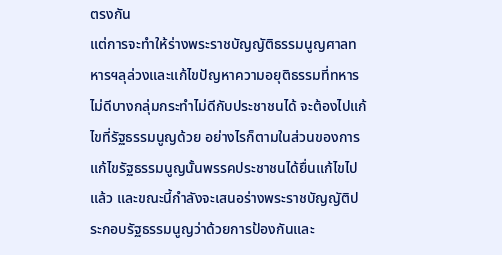ตรงกัน
แต่การจะทำให้ร่างพระราชบัญญัติธรรมนูญศาลทหารฯลุล่วงและแก้ไขปัญหาความอยุติธรรมที่ทหารไม่ดีบางกลุ่มกระทำไม่ดีกับประชาชนได้ จะต้องไปแก้ไขที่รัฐธรรมนูญด้วย อย่างไรก็ตามในส่วนของการแก้ไขรัฐธรรมนูญนั้นพรรคประชาชนได้ยื่นแก้ไขไปแล้ว และขณะนี้กำลังจะเสนอร่างพระราชบัญญัติประกอบรัฐธรรมนูญว่าด้วยการป้องกันและ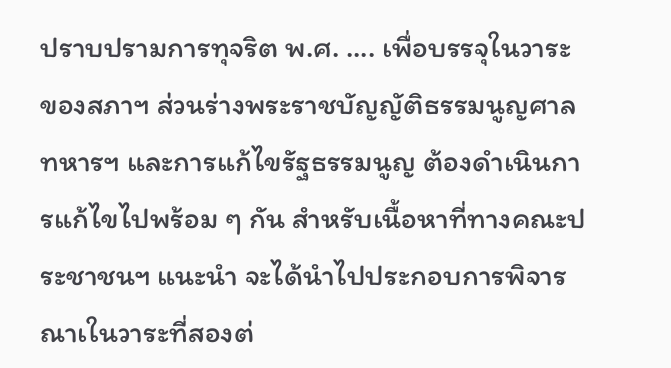ปราบปรามการทุจริต พ.ศ. .... เพื่อบรรจุในวาระของสภาฯ ส่วนร่างพระราชบัญญัติธรรมนูญศาลทหารฯ และการแก้ไขรัฐธรรมนูญ ต้องดำเนินการแก้ไขไปพร้อม ๆ กัน สำหรับเนื้อหาที่ทางคณะประชาชนฯ แนะนำ จะได้นำไปประกอบการพิจารณาเในวาระที่สองต่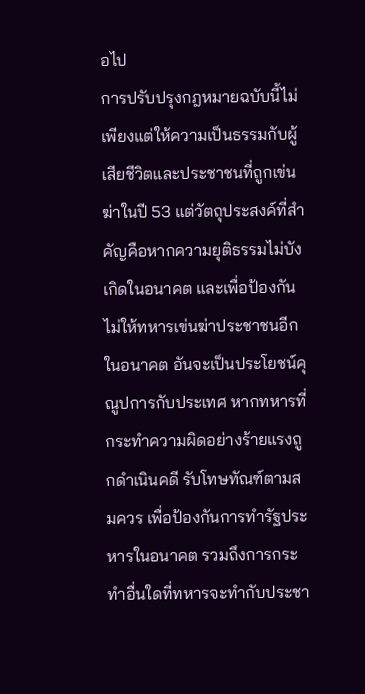อไป
การปรับปรุงกฎหมายฉบับนี้ไม่เพียงแต่ให้ความเป็นธรรมกับผู้เสียชีวิตและประชาชนที่ถูกเข่นฆ่าในปี 53 แต่วัตถุประสงค์ที่สำคัญคือหากความยุติธรรมไม่บังเกิดในอนาคต และเพื่อป้องกันไม่ให้ทหารเข่นฆ่าประชาชนอีกในอนาคต อันจะเป็นประโยชน์คุณูปการกับประเทศ หากทหารที่กระทำความผิดอย่างร้ายแรงถูกดำเนินคดี รับโทษทัณฑ์ตามสมควร เพื่อป้องกันการทำรัฐประหารในอนาคต รวมถึงการกระทำอื่นใดที่ทหารจะทำกับประชา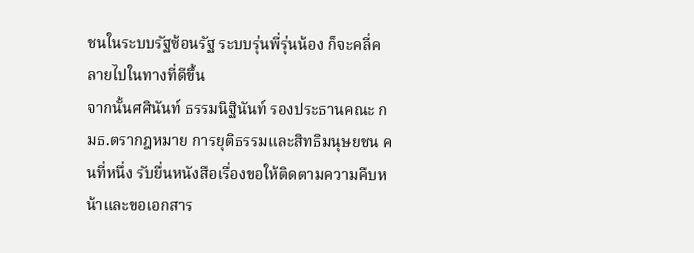ชนในระบบรัฐซ้อนรัฐ ระบบรุ่นพี่รุ่นน้อง ก็จะคลี่คลายไปในทางที่ดีขึ้น
จากนั้นศศินันท์ ธรรมนิฐินันท์ รองประธานคณะ กมธ.ตรากฎหมาย การยุติธรรมและสิทธิมนุษยชน คนที่หนึ่ง รับยื่นหนังสือเรื่องขอให้ติดตามความคืบหน้าและขอเอกสาร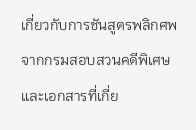เกี่ยวกับการชันสูตรพลิกศพจากกรมสอบสวนคดีพิเศษและเอกสารที่เกี่ย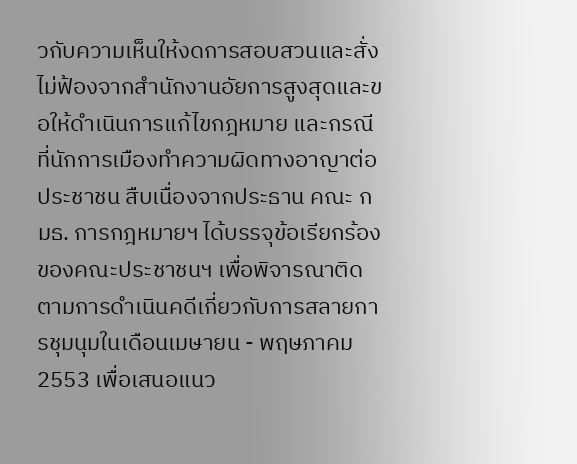วกับความเห็นให้งดการสอบสวนและสั่งไม่ฟ้องจากสำนักงานอัยการสูงสุดและขอให้ดำเนินการแก้ไขกฎหมาย และกรณีที่นักการเมืองทำความผิดทางอาญาต่อประชาชน สืบเนื่องจากประธาน คณะ กมธ. การกฎหมายฯ ได้บรรจุข้อเรียกร้องของคณะประชาชนฯ เพื่อพิจารณาติดตามการดำเนินคดีเกี่ยวกับการสลายการชุมนุมในเดือนเมษายน - พฤษภาคม 2553 เพื่อเสนอแนว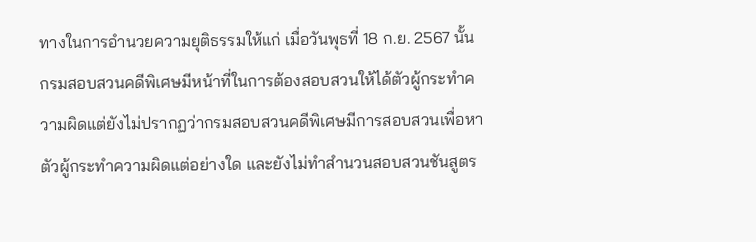ทางในการอำนวยความยุติธรรมให้แก่ เมื่อวันพุธที่ 18 ก.ย. 2567 นั้น กรมสอบสวนคดีพิเศษมีหน้าที่ในการต้องสอบสวนให้ได้ตัวผู้กระทำความผิดแต่ยังไม่ปรากฏว่ากรมสอบสวนคดีพิเศษมีการสอบสวนเพื่อหาตัวผู้กระทำความผิดแต่อย่างใด และยังไม่ทำสำนวนสอบสวนชันสูตร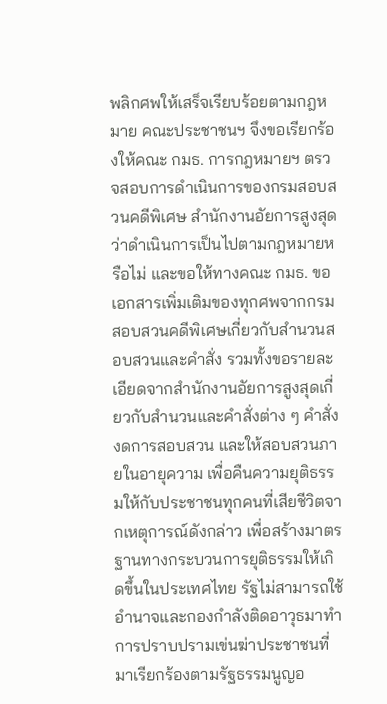พลิกศพให้เสร็จเรียบร้อยตามกฎหมาย คณะประชาชนฯ จึงขอเรียกร้องให้คณะ กมธ. การกฎหมายฯ ตรวจสอบการดำเนินการของกรมสอบสวนคดีพิเศษ สำนักงานอัยการสูงสุด ว่าดำเนินการเป็นไปตามกฎหมายหรือไม่ และขอให้ทางคณะ กมธ. ขอเอกสารเพิ่มเติมของทุกศพจากกรมสอบสวนคดีพิเศษเกี่ยวกับสำนวนสอบสวนและคำสั่ง รวมทั้งขอรายละเอียดจากสำนักงานอัยการสูงสุดเกี่ยวกับสำนวนและคำสั่งต่าง ๆ คำสั่งงดการสอบสวน และให้สอบสวนภายในอายุความ เพื่อคืนความยุติธรรมให้กับประชาชนทุกคนที่เสียชีวิตจากเหตุการณ์ดังกล่าว เพื่อสร้างมาตรฐานทางกระบวนการยุติธรรมให้เกิดขึ้นในประเทศไทย รัฐไม่สามารถใช้อำนาจและกองกำลังติดอาวุธมาทำการปราบปรามเข่นฆ่าประชาชนที่มาเรียกร้องตามรัฐธรรมนูญอ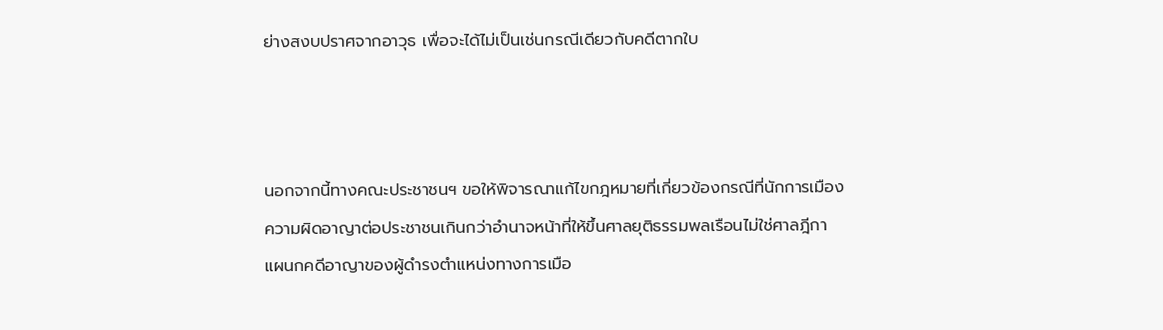ย่างสงบปราศจากอาวุธ เพื่อจะได้ไม่เป็นเช่นกรณีเดียวกับคดีตากใบ



นอกจากนี้ทางคณะประชาชนฯ ขอให้พิจารณาแก้ไขกฎหมายที่เกี่ยวข้องกรณีที่นักการเมืองความผิดอาญาต่อประชาชนเกินกว่าอำนาจหน้าที่ให้ขึ้นศาลยุติธรรมพลเรือนไม่ใช่ศาลฎีกาแผนกคดีอาญาของผู้ดำรงตำแหน่งทางการเมือ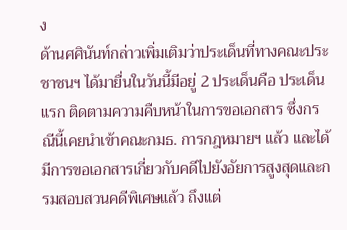ง
ด้านศศินันท์กล่าวเพิ่มเติมว่าประเด็นที่ทางคณะประชาชนฯ ได้มายื่นในวันนี้มีอยู่ 2 ประเด็นคือ ประเด็นแรก ติดตามความคืบหน้าในการขอเอกสาร ซึ่งกรณีนี้เคยนำเข้าคณะกมธ. การกฎหมายฯ แล้ว และได้มีการขอเอกสารเกี่ยวกับคดีไปยังอัยการสูงสุดและกรมสอบสวนคดีพิเศษแล้ว ถึงแต่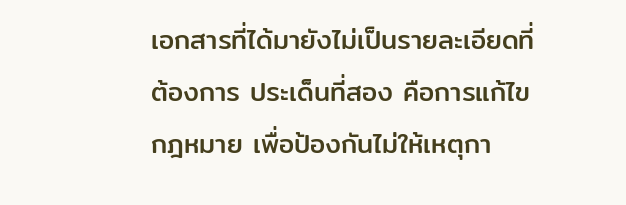เอกสารที่ได้มายังไม่เป็นรายละเอียดที่ต้องการ ประเด็นที่สอง คือการแก้ไขกฎหมาย เพื่อป้องกันไม่ให้เหตุกา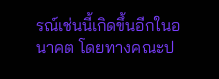รณ์เช่นนี้เกิดขึ้นอีกในอนาคต โดยทางคณะป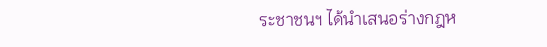ระชาชนฯ ได้นำเสนอร่างกฎห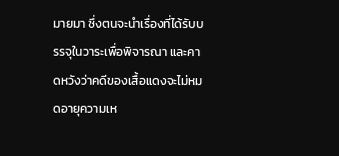มายมา ซึ่งตนจะนำเรื่องที่ได้รับบรรจุในวาระเพื่อพิจารณา และคาดหวังว่าคดีของเสื้อแดงจะไม่หมดอายุความเห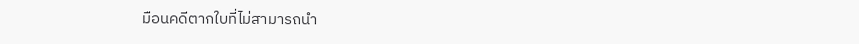มือนคดีตากใบที่ไม่สามารถนำ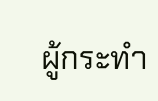ผู้กระทำ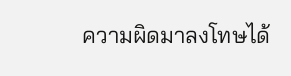ความผิดมาลงโทษได้